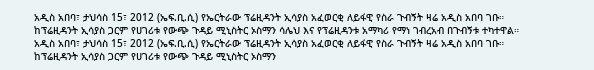አዲስ አበባ፣ ታህሳስ 15፣ 2012 (ኤፍ.ቢ.ሲ) የኤርትራው ፕሬዚዳንት ኢሳያስ አፈወርቂ ለይፋዊ የስራ ጉብኝት ዛሬ አዲስ አበባ ገቡ።
ከፕሬዚዳንት ኢሳያስ ጋርም የሀገሪቱ የውጭ ጉዳይ ሚኒስትር ኦስማን ሳሌህ እና የፕሬዚዳንቱ አማካሪ የማነ ገብረአብ በጉብኝቱ ተካተዋል።
አዲስ አበባ፣ ታህሳስ 15፣ 2012 (ኤፍ.ቢ.ሲ) የኤርትራው ፕሬዚዳንት ኢሳያስ አፈወርቂ ለይፋዊ የስራ ጉብኝት ዛሬ አዲስ አበባ ገቡ።
ከፕሬዚዳንት ኢሳያስ ጋርም የሀገሪቱ የውጭ ጉዳይ ሚኒስትር ኦስማን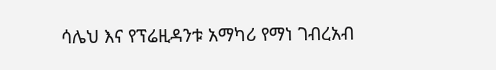ሳሌህ እና የፕሬዚዳንቱ አማካሪ የማነ ገብረአብ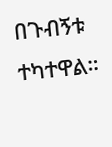በጉብኝቱ ተካተዋል።